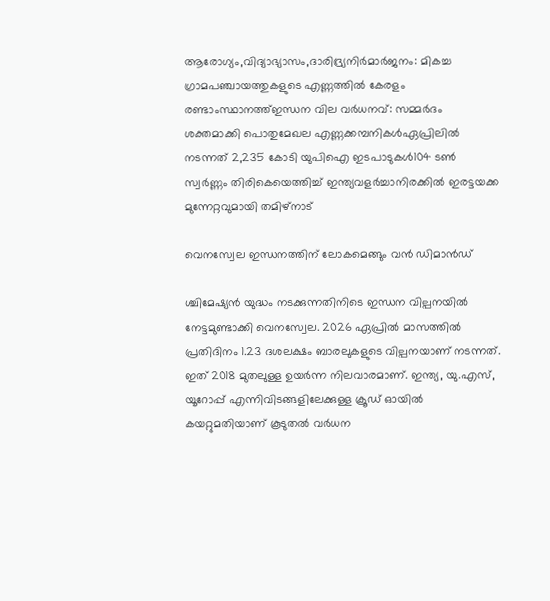ആരോഗ്യം,വിദ്യാഭ്യാസം,ദാരിദ്ര്യനിർമാർജനം: മികച്ച ഗ്രാമപഞ്ചായത്തുകളുടെ എണ്ണത്തിൽ കേരളം രണ്ടാംസ്ഥാനത്ത്ഇന്ധന വില വർധനവ്: സമ്മർദം ശക്തമാക്കി പൊതുമേഖല എണ്ണക്കമ്പനികൾഏപ്രിലില്‍ നടന്നത് 2,235 കോടി യുപിഐ ഇടപാടുകള്‍104 ടണ്‍ സ്വര്‍ണ്ണം തിരികെയെത്തിച്ച് ഇന്ത്യവളർച്ചാനിരക്കിൽ ഇരട്ടയക്ക മുന്നേറ്റവുമായി തമിഴ്നാട്

വെനസ്വേല ഇന്ധനത്തിന് ലോകമെങ്ങും വൻ ഡിമാൻഡ്

ശ്ചിമേഷ്യൻ യുദ്ധം നടക്കുന്നതിനിടെ ഇന്ധന വില്പനയിൽ നേട്ടമുണ്ടാക്കി വെനസ്വേല. 2026 ഏപ്രിൽ മാസത്തിൽ പ്രതിദിനം 1.23 ദശലക്ഷം ബാരലുകളുടെ വില്പനയാണ് നടന്നത്. ഇത് 2018 മുതലുള്ള ഉയർന്ന നിലവാരമാണ്. ഇന്ത്യ, യു.എസ്, യൂറോപ്പ് എന്നിവിടങ്ങളിലേക്കുള്ള ക്രൂഡ് ഓയിൽ കയറ്റുമതിയാണ് കൂടുതൽ വർധന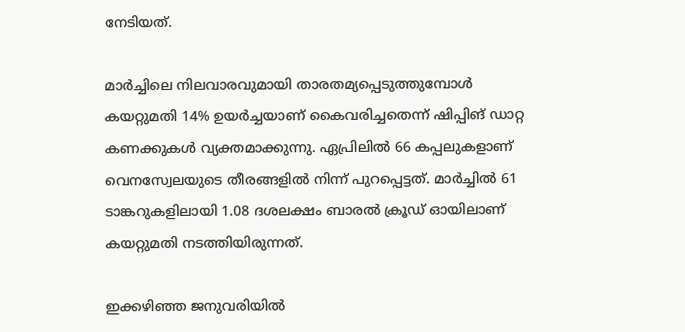നേടിയത്.

മാർച്ചിലെ നിലവാരവുമായി താരതമ്യപ്പെടുത്തുമ്പോൾ കയറ്റുമതി 14% ഉയർച്ചയാണ് കൈവരിച്ചതെന്ന് ഷിപ്പിങ് ഡാറ്റ കണക്കുകൾ വ്യക്തമാക്കുന്നു. ഏപ്രിലിൽ 66 കപ്പലുകളാണ് വെനസ്വേലയുടെ തീരങ്ങളിൽ നിന്ന് പുറപ്പെട്ടത്. മാർച്ചിൽ 61 ടാങ്കറുകളിലായി 1.08 ദശലക്ഷം ബാരൽ ക്രൂഡ് ഓയിലാണ് കയറ്റുമതി നടത്തിയിരുന്നത്.

ഇക്കഴിഞ്ഞ ജനുവരിയിൽ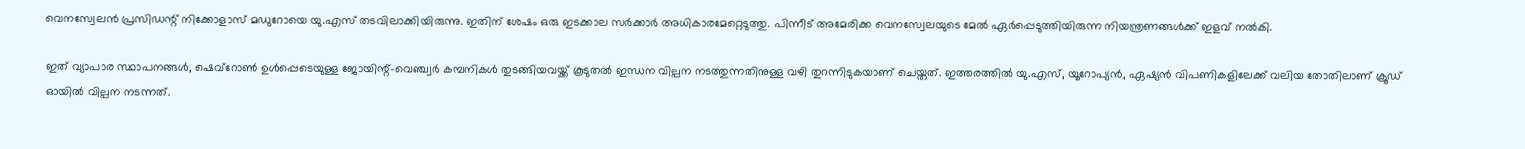വെനസ്വേലൻ പ്രസിഡന്റ് നിക്കോളാസ് മഡുറോയെ യു.എസ് തടവിലാക്കിയിരുന്നു. ഇതിന് ശേഷം ഒരു ഇടക്കാല സർക്കാർ അധികാരമേറ്റെടുത്തു. പിന്നീട് അമേരിക്ക വെനസ്വേലയുടെ മേൽ ഏർപ്പെടുത്തിയിരുന്ന നിയന്ത്രണങ്ങൾക്ക് ഇളവ് നൽകി.

ഇത് വ്യാപാര സ്ഥാപനങ്ങൾ, ഷെവ്റോൺ ഉൾപ്പെടെയുള്ള ജോയിന്റ്-വെഞ്ച്വർ കമ്പനികൾ തുടങ്ങിയവയ്ക്ക് കൂടുതൽ ഇന്ധന വില്പന നടത്തുന്നതിനുള്ള വഴി തുറന്നിടുകയാണ് ചെയ്തത്. ഇത്തരത്തിൽ യു.എസ്, യൂറോപ്യൻ, ഏഷ്യൻ വിപണികളിലേക്ക് വലിയ തോതിലാണ് ക്രൂഡ് ഓയിൽ വില്പന നടന്നത്.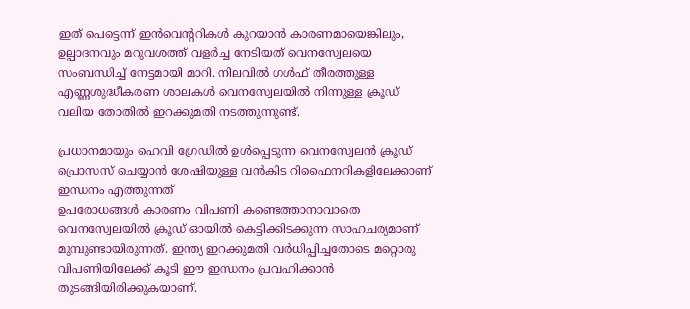ഇത് പെട്ടെന്ന് ഇൻവെന്ററികൾ കുറയാൻ കാരണമായെങ്കിലും, ഉല്പാദനവും മറുവശത്ത് വളർച്ച നേടിയത് വെനസ്വേലയെ സംബന്ധിച്ച് നേട്ടമായി മാറി. നിലവിൽ ഗൾഫ് തീരത്തുള്ള എണ്ണശുദ്ധീകരണ ശാലകൾ വെനസ്വേലയിൽ നിന്നുള്ള ക്രൂഡ് വലിയ തോതിൽ ഇറക്കുമതി നടത്തുന്നുണ്ട്.

പ്രധാനമായും ഹെവി ഗ്രേഡിൽ ഉൾപ്പെടുന്ന വെനസ്വേലൻ ക്രൂഡ് പ്രൊസസ് ചെയ്യാൻ ശേഷിയുള്ള വൻകിട റിഫൈനറികളിലേക്കാണ് ഇന്ധനം എത്തുന്നത്
ഉപരോധങ്ങൾ കാരണം വിപണി കണ്ടെത്താനാവാതെ വെനസ്വേലയിൽ ക്രൂഡ് ഓയിൽ കെട്ടിക്കിടക്കുന്ന സാഹചര്യമാണ് മുമ്പുണ്ടായിരുന്നത്. ഇന്ത്യ ഇറക്കുമതി വർധിപ്പിച്ചതോടെ മറ്റൊരു വിപണിയിലേക്ക് കൂടി ഈ ഇന്ധനം പ്രവഹിക്കാൻ തുടങ്ങിയിരിക്കുകയാണ്.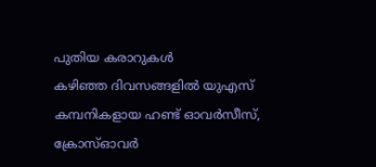പുതിയ കരാറുകൾ
കഴിഞ്ഞ ദിവസങ്ങളിൽ യുഎസ് കമ്പനികളായ ഹണ്ട് ഓവർസീസ്, ക്രോസ്ഓവർ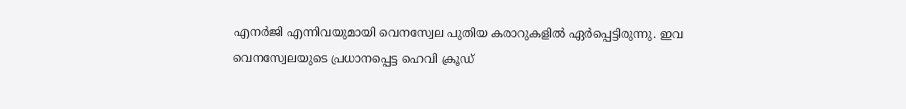എനർജി എന്നിവയുമായി വെനസ്വേല പുതിയ കരാറുകളിൽ ഏർപ്പെട്ടിരുന്നു. ഇവ വെനസ്വേലയുടെ പ്രധാനപ്പെട്ട ഹെവി ക്രൂഡ്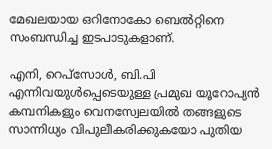മേഖലയായ ഒറിനോകോ ബെൽറ്റിനെ സംബന്ധിച്ച ഇടപാടുകളാണ്.

എനി, റെപ്‌സോൾ, ബി.പി എന്നിവയുൾപ്പെടെയുള്ള പ്രമുഖ യൂറോപ്യൻ കമ്പനികളും വെനസ്വേലയിൽ തങ്ങളുടെ സാന്നിധ്യം വിപുലീകരിക്കുകയോ പുതിയ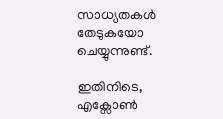സാധ്യതകൾ തേടുകയോ ചെയ്യുന്നുണ്ട്.

ഇതിനിടെ, എക്സോൺ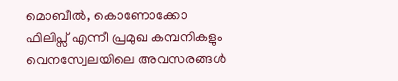മൊബീൽ, കൊണോക്കോ ഫിലിപ്സ് എന്നീ പ്രമുഖ കമ്പനികളും വെനസ്വേലയിലെ അവസരങ്ങൾ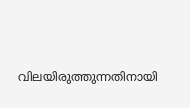വിലയിരുത്തുന്നതിനായി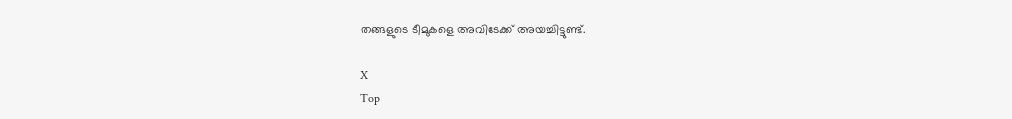തങ്ങളുടെ ടീമുകളെ അവിടേക്ക് അയച്ചിട്ടുണ്ട്.

X
Top